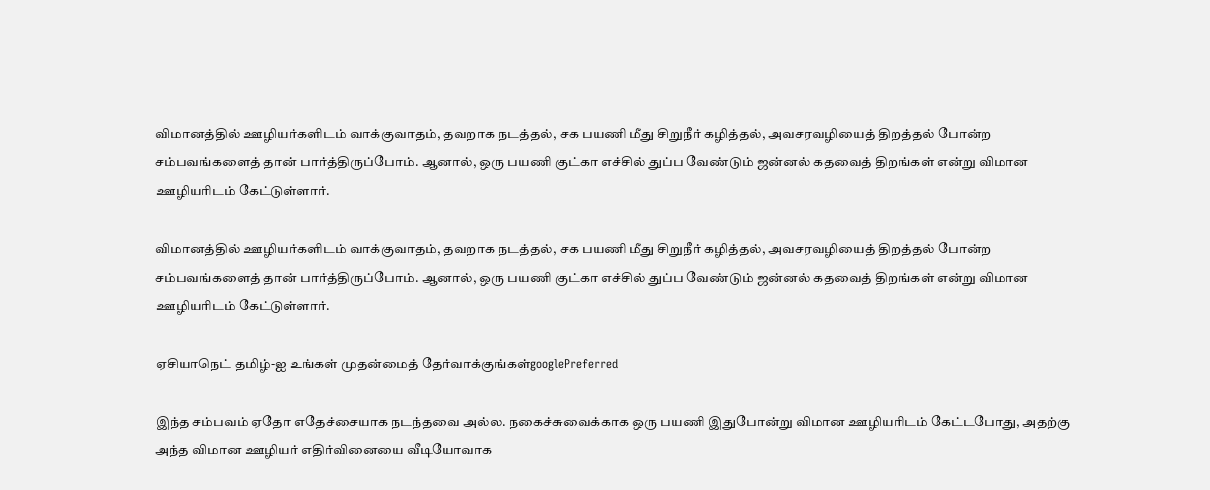விமானத்தில் ஊழியர்களிடம் வாக்குவாதம், தவறாக நடத்தல், சக பயணி மீது சிறுநீர் கழித்தல், அவசரவழியைத் திறத்தல் போன்ற சம்பவங்களைத் தான் பார்த்திருப்போம். ஆனால், ஒரு பயணி குட்கா எச்சில் துப்ப வேண்டும் ஜன்னல் கதவைத் திறங்கள் என்று விமான ஊழியரிடம் கேட்டுள்ளார்.

விமானத்தில் ஊழியர்களிடம் வாக்குவாதம், தவறாக நடத்தல், சக பயணி மீது சிறுநீர் கழித்தல், அவசரவழியைத் திறத்தல் போன்ற சம்பவங்களைத் தான் பார்த்திருப்போம். ஆனால், ஒரு பயணி குட்கா எச்சில் துப்ப வேண்டும் ஜன்னல் கதவைத் திறங்கள் என்று விமான ஊழியரிடம் கேட்டுள்ளார்.

ஏசியாநெட் தமிழ்-ஐ உங்கள் முதன்மைத் தேர்வாக்குங்கள்googlePreferred

இந்த சம்பவம் ஏதோ எதேச்சையாக நடந்தவை அல்ல. நகைச்சுவைக்காக ஒரு பயணி இதுபோன்று விமான ஊழியரிடம் கேட்டபோது, அதற்கு அந்த விமான ஊழியர் எதிர்வினையை வீடியோவாக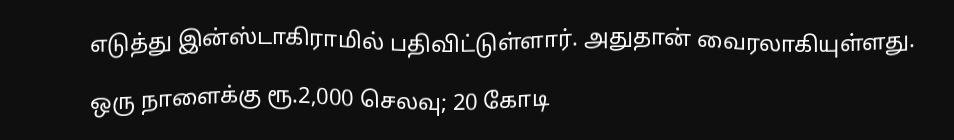எடுத்து இன்ஸ்டாகிராமில் பதிவிட்டுள்ளார். அதுதான் வைரலாகியுள்ளது.

ஒரு நாளைக்கு ரூ.2,000 செலவு; 20 கோடி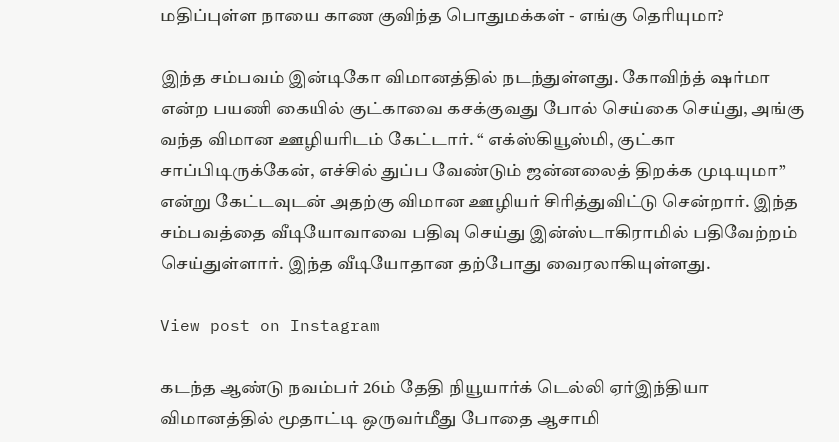மதிப்புள்ள நாயை காண குவிந்த பொதுமக்கள் - எங்கு தெரியுமா?

இந்த சம்பவம் இன்டிகோ விமானத்தில் நடந்துள்ளது. கோவிந்த் ஷர்மா என்ற பயணி கையில் குட்காவை கசக்குவது போல் செய்கை செய்து, அங்கு வந்த விமான ஊழியரிடம் கேட்டார். “ எக்ஸ்கியூஸ்மி, குட்கா சாப்பிடிருக்கேன், எச்சில் துப்ப வேண்டும் ஜன்னலைத் திறக்க முடியுமா” என்று கேட்டவுடன் அதற்கு விமான ஊழியர் சிரித்துவிட்டு சென்றார். இந்த சம்பவத்தை வீடியோவாவை பதிவு செய்து இன்ஸ்டாகிராமில் பதிவேற்றம் செய்துள்ளார். இந்த வீடியோதான தற்போது வைரலாகியுள்ளது.

View post on Instagram

கடந்த ஆண்டு நவம்பர் 26ம் தேதி நியூயார்க் டெல்லி ஏர்இந்தியா விமானத்தில் மூதாட்டி ஒருவர்மீது போதை ஆசாமி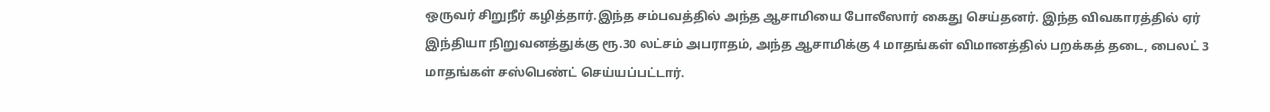ஒருவர் சிறுநீர் கழித்தார்.இந்த சம்பவத்தில் அந்த ஆசாமியை போலீஸார் கைது செய்தனர். இந்த விவகாரத்தில் ஏர் இந்தியா நிறுவனத்துக்கு ரூ.30 லட்சம் அபராதம், அந்த ஆசாமிக்கு 4 மாதங்கள் விமானத்தில் பறக்கத் தடை, பைலட் 3 மாதங்கள் சஸ்பெண்ட் செய்யப்பட்டார்.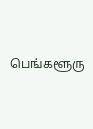பெங்களூரு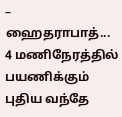– ஹைதராபாத்... 4 மணிநேரத்தில் பயணிக்கும் புதிய வந்தே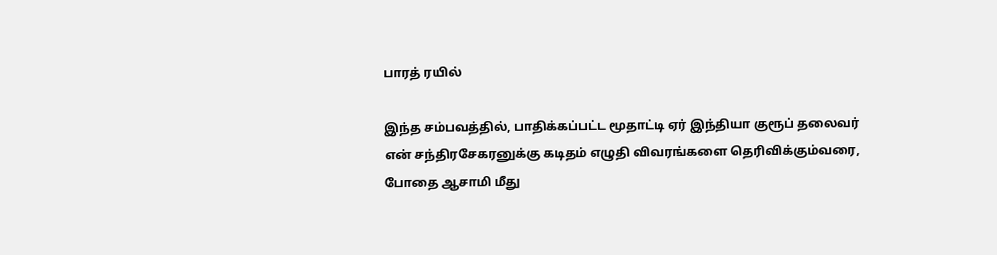பாரத் ரயில்

இந்த சம்பவத்தில், பாதிக்கப்பட்ட மூதாட்டி ஏர் இந்தியா குரூப் தலைவர் என் சந்திரசேகரனுக்கு கடிதம் எழுதி விவரங்களை தெரிவிக்கும்வரை, போதை ஆசாமி மீது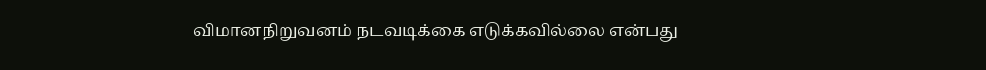விமானநிறுவனம் நடவடிக்கை எடுக்கவில்லை என்பது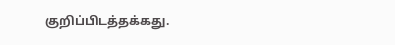குறிப்பிடத்தக்கது.